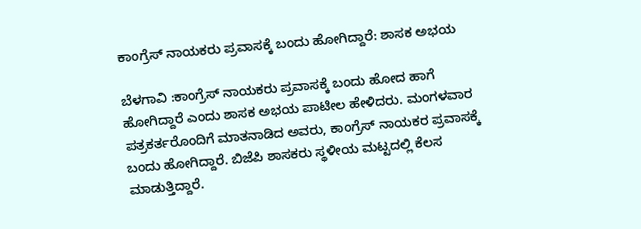ಕಾಂಗ್ರೆಸ್ ನಾಯಕರು ಪ್ರವಾಸಕ್ಕೆ ಬಂದು ಹೋಗಿದ್ದಾರೆ: ಶಾಸಕ ಅಭಯ

ಬೆಳಗಾವಿ :ಕಾಂಗ್ರೆಸ್ ನಾಯಕರು ಪ್ರವಾಸಕ್ಕೆ ಬಂದು ಹೋದ ಹಾಗೆ ಹೋಗಿದ್ದಾರೆ ಎಂದು ಶಾಸಕ ಅಭಯ ಪಾಟೀಲ ಹೇಳಿದರು. ಮಂಗಳವಾರ ಪತ್ರಕರ್ತರೊಂದಿಗೆ ಮಾತನಾಡಿದ ಅವರು, ಕಾಂಗ್ರೆಸ್ ನಾಯಕರ ಪ್ರವಾಸಕ್ಕೆ ಬಂದು ಹೋಗಿದ್ದಾರೆ. ಬಿಜೆಪಿ ಶಾಸಕರು ಸ್ಥಳೀಯ ಮಟ್ಟದಲ್ಲಿ ಕೆಲಸ ಮಾಡುತ್ತಿದ್ದಾರೆ.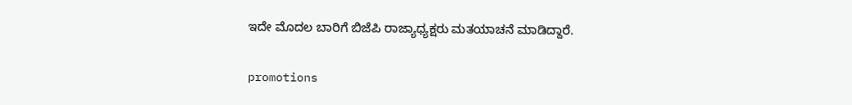ಇದೇ ಮೊದಲ ಬಾರಿಗೆ ಬಿಜೆಪಿ ರಾಜ್ಯಾಧ್ಯಕ್ಷರು ಮತಯಾಚನೆ ಮಾಡಿದ್ದಾರೆ.

promotions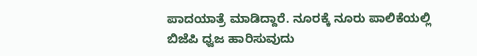ಪಾದಯಾತ್ರೆ ಮಾಡಿದ್ದಾರೆ. ನೂರಕ್ಕೆ ನೂರು ಪಾಲಿಕೆಯಲ್ಲಿ ಬಿಜೆಪಿ ಧ್ವಜ ಹಾರಿಸುವುದು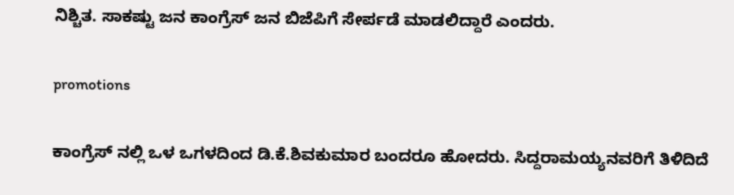ನಿಶ್ಚಿತ. ಸಾಕಷ್ಟು ಜನ ಕಾಂಗ್ರೆಸ್ ಜನ ಬಿಜೆಪಿಗೆ ಸೇರ್ಪಡೆ ಮಾಡಲಿದ್ದಾರೆ ಎಂದರು.

promotions

ಕಾಂಗ್ರೆಸ್ ನಲ್ಲಿ ಒಳ ಒಗಳದಿಂದ ಡಿ.ಕೆ.ಶಿವಕುಮಾರ ಬಂದರೂ‌ ಹೋದರು. ಸಿದ್ದರಾಮಯ್ಯನವರಿಗೆ ತಿಳಿದಿದೆ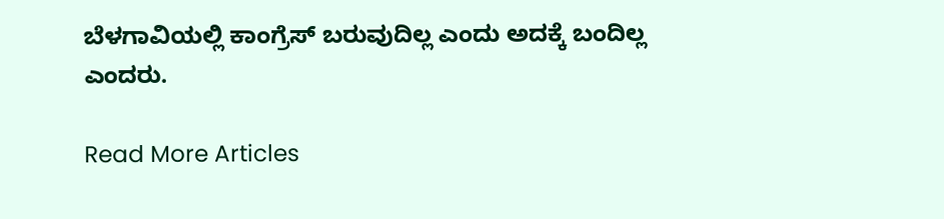ಬೆಳಗಾವಿಯಲ್ಲಿ ಕಾಂಗ್ರೆಸ್ ಬರುವುದಿಲ್ಲ ಎಂದು ಅದಕ್ಕೆ ಬಂದಿಲ್ಲ ಎಂದರು.

Read More Articles